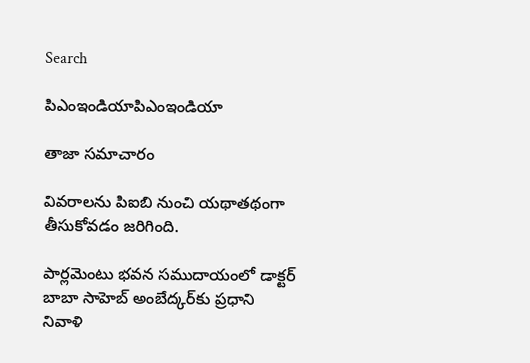Search

పిఎంఇండియాపిఎంఇండియా

తాజా స‌మాచారం

వివరాలను పిఐబి నుంచి యథాతథంగా తీసుకోవడం జరిగింది.

పార్లమెంటు భవన సముదాయంలో డాక్టర్ బాబా సాహెబ్ అంబేద్కర్‌కు ప్రధాని నివాళి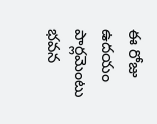ఈ రోజు ఉదయం పార్లమెంటు భవన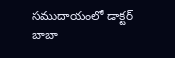సముదాయంలో డాక్టర్ బాబా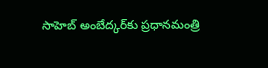సాహెబ్ అంబేద్కర్‌కు ప్రధానమంత్రి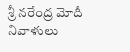శ్రీ నరేంద్ర మోదీ నివాళులు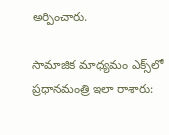అర్పించారు.

సామాజిక మాధ్యమం ఎక్స్‌లో ప్రధానమంత్రి ఇలా రాశారు: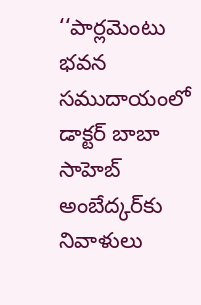‘‘పార్లమెంటు భవన సముదాయంలో డాక్టర్ బాబా సాహెబ్ అంబేద్కర్‌కు నివాళులు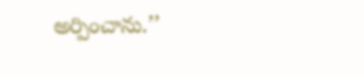అర్పించాను.’’